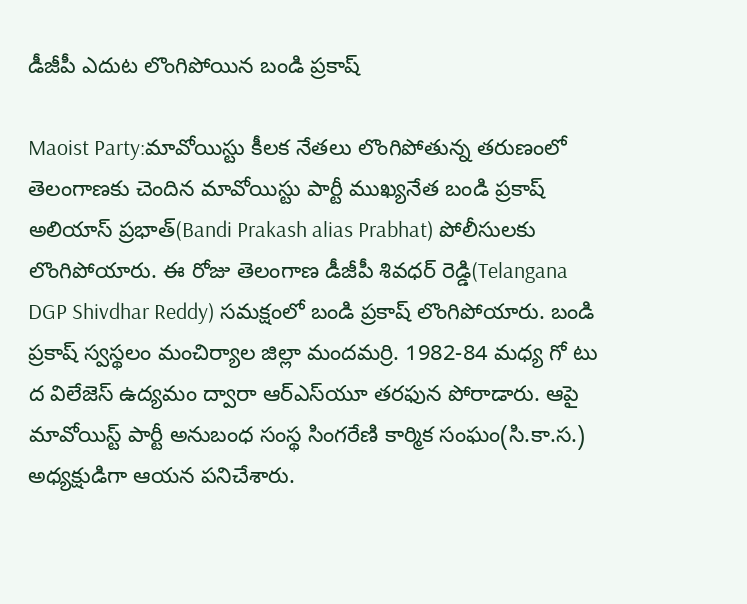డీజీపీ ఎదుట లొంగిపోయిన బండి ప్ర‌కాష్‌

Maoist Party:మావోయిస్టు కీలక నేతలు లొంగిపోతున్న త‌రుణంలో తెలంగాణకు చెందిన మావోయిస్టు పార్టీ ముఖ్యనేత బండి ప్రకాష్ అలియాస్ ప్రభాత్(Bandi Prakash alias Prabhat) పోలీసులకు లొంగిపోయారు. ఈ రోజు తెలంగాణ డీజీపీ శివధర్ రెడ్డి(Telangana DGP Shivdhar Reddy) సమక్షంలో బండి ప్రకాష్ లొంగిపోయారు. బండి ప్రకాష్ స్వస్థలం మంచిర్యాల జిల్లా మందమర్రి. 1982-84 మధ్య గో టు ద విలేజెస్ ఉద్యమం ద్వారా ఆర్ఎ‌స్‌యూ తరఫున పోరాడారు. ఆపై మావోయిస్ట్ పార్టీ అనుబంధ సంస్థ సింగరేణి కార్మిక సంఘం(సి.కా.స‌.) అధ్యక్షుడిగా ఆయన పనిచేశారు.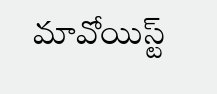మావోయిస్ట్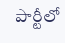పార్టీలో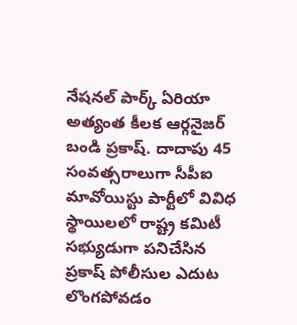నేషనల్ పార్క్ ఏరియా అత్యంత కీలక ఆర్గనైజర్ బండి ప్రకాష్. దాదాపు 45 సంవత్సరాలుగా సీపీఐ మావోయిస్టు పార్టీలో వివిధ స్థాయిలలో రాష్ట్ర కమిటీ సభ్యుడుగా పనిచేసిన ప్రకాష్ పోలీసుల ఎదుట లొంగపోవడం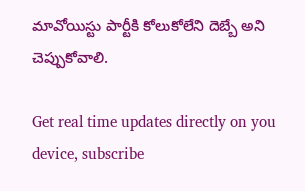మావోయిస్టు పార్టీకి కోలుకోలేని దెబ్బే అని చెప్పుకోవాలి.

Get real time updates directly on you device, subscribe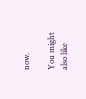now.

You might also like